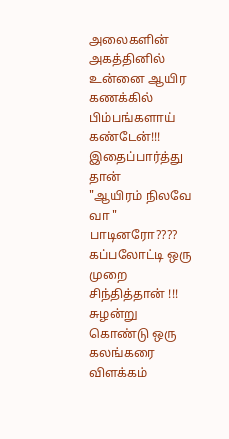அலைகளின் அகத்தினில்
உன்னை ஆயிர கணக்கில்
பிம்பங்களாய் கண்டேன்!!!
இதைப்பார்த்து தான்
"ஆயிரம் நிலவே வா "
பாடினரோ????
கப்பலோட்டி ஒரு முறை
சிந்தித்தான் !!!
சுழன்று கொண்டு ஒரு
கலங்கரை விளக்கம்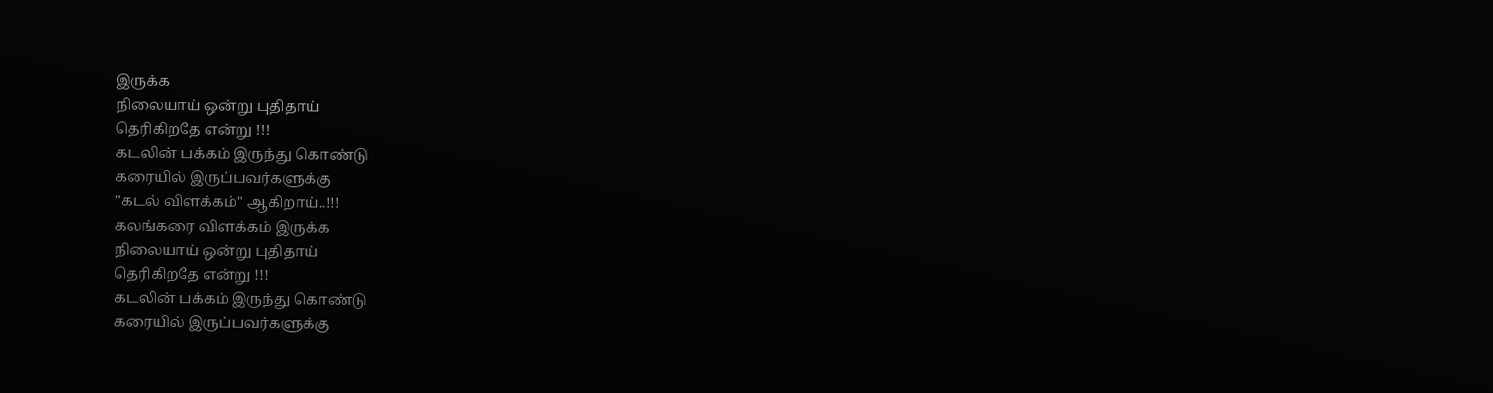இருக்க
நிலையாய் ஒன்று புதிதாய்
தெரிகிறதே என்று !!!
கடலின் பக்கம் இருந்து கொண்டு
கரையில் இருப்பவர்களுக்கு
"கடல் விளக்கம்" ஆகிறாய்..!!!
கலங்கரை விளக்கம் இருக்க
நிலையாய் ஒன்று புதிதாய்
தெரிகிறதே என்று !!!
கடலின் பக்கம் இருந்து கொண்டு
கரையில் இருப்பவர்களுக்கு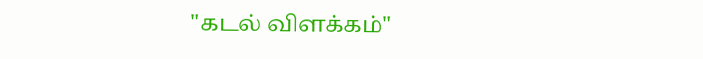"கடல் விளக்கம்"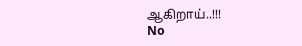ஆகிறாய்..!!!
No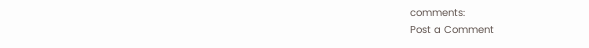comments:
Post a Comment